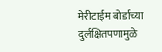मेरीटाईम बोर्डाच्या दुर्लक्षितपणामुळे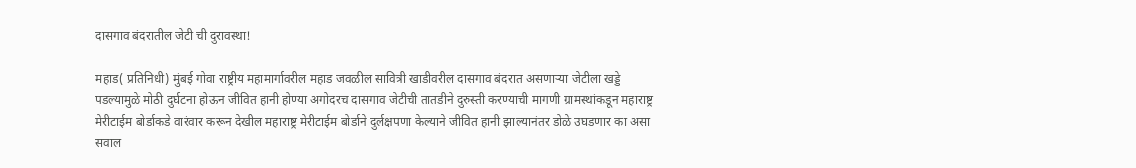दासगाव बंदरातील जेटी ची दुरावस्था!

महाड( प्रतिनिधी) मुंबई गोवा राष्ट्रीय महामार्गावरील महाड जवळील सावित्री खाडीवरील दासगाव बंदरात असणाऱ्या जेटीला खड्डे पडल्यामुळे मोठी दुर्घटना होऊन जीवित हानी होण्या अगोदरच दासगाव जेटीची तातडीने दुरुस्ती करण्याची मागणी ग्रामस्थांकडून महाराष्ट्र मेरीटाईम बोर्डाकडे वारंवार करून देखील महाराष्ट्र मेरीटाईम बोर्डाने दुर्लक्षपणा केल्याने जीवित हानी झाल्यानंतर डोळे उघडणार का असा सवाल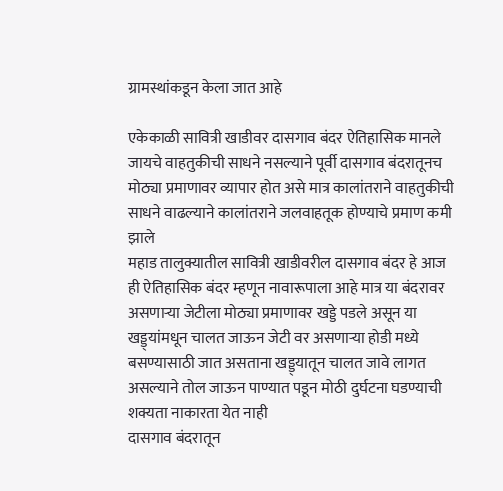ग्रामस्थांकडून केला जात आहे

एकेकाळी सावित्री खाडीवर दासगाव बंदर ऐतिहासिक मानले जायचे वाहतुकीची साधने नसल्याने पूर्वी दासगाव बंदरातूनच मोठ्या प्रमाणावर व्यापार होत असे मात्र कालांतराने वाहतुकीची साधने वाढल्याने कालांतराने जलवाहतूक होण्याचे प्रमाण कमी झाले
महाड तालुक्यातील सावित्री खाडीवरील दासगाव बंदर हे आज ही ऐतिहासिक बंदर म्हणून नावारूपाला आहे मात्र या बंदरावर असणाऱ्या जेटीला मोठ्या प्रमाणावर खड्डे पडले असून या खड्ड्यांमधून चालत जाऊन जेटी वर असणाऱ्या होडी मध्ये बसण्यासाठी जात असताना खड्ड्यातून चालत जावे लागत असल्याने तोल जाऊन पाण्यात पडून मोठी दुर्घटना घडण्याची शक्यता नाकारता येत नाही
दासगाव बंदरातून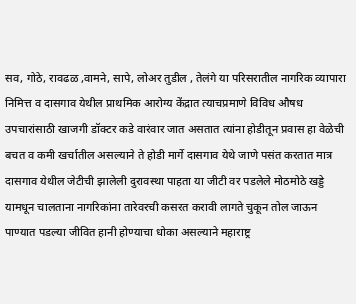सव, गोठे, रावढळ ,वामने, सापे, लोअर तुडील , तेलंगे या परिसरातील नागरिक व्यापारा निमित्त व दासगाव येथील प्राथमिक आरोग्य केंद्रात त्याचप्रमाणे विविध औषध उपचारांसाठी खाजगी डॉक्टर कडे वारंवार जात असतात त्यांना होडीतून प्रवास हा वेळेची बचत व कमी खर्चातील असल्याने ते होडी मार्गे दासगाव येथे जाणे पसंत करतात मात्र दासगाव येथील जेटीची झालेली दुरावस्था पाहता या जीटी वर पडलेले मोठमोठे खड्डे यामधून चालताना नागरिकांना तारेवरची कसरत करावी लागते चुकून तोल जाऊन पाण्यात पडल्या जीवित हानी होण्याचा धोका असल्याने महाराष्ट्र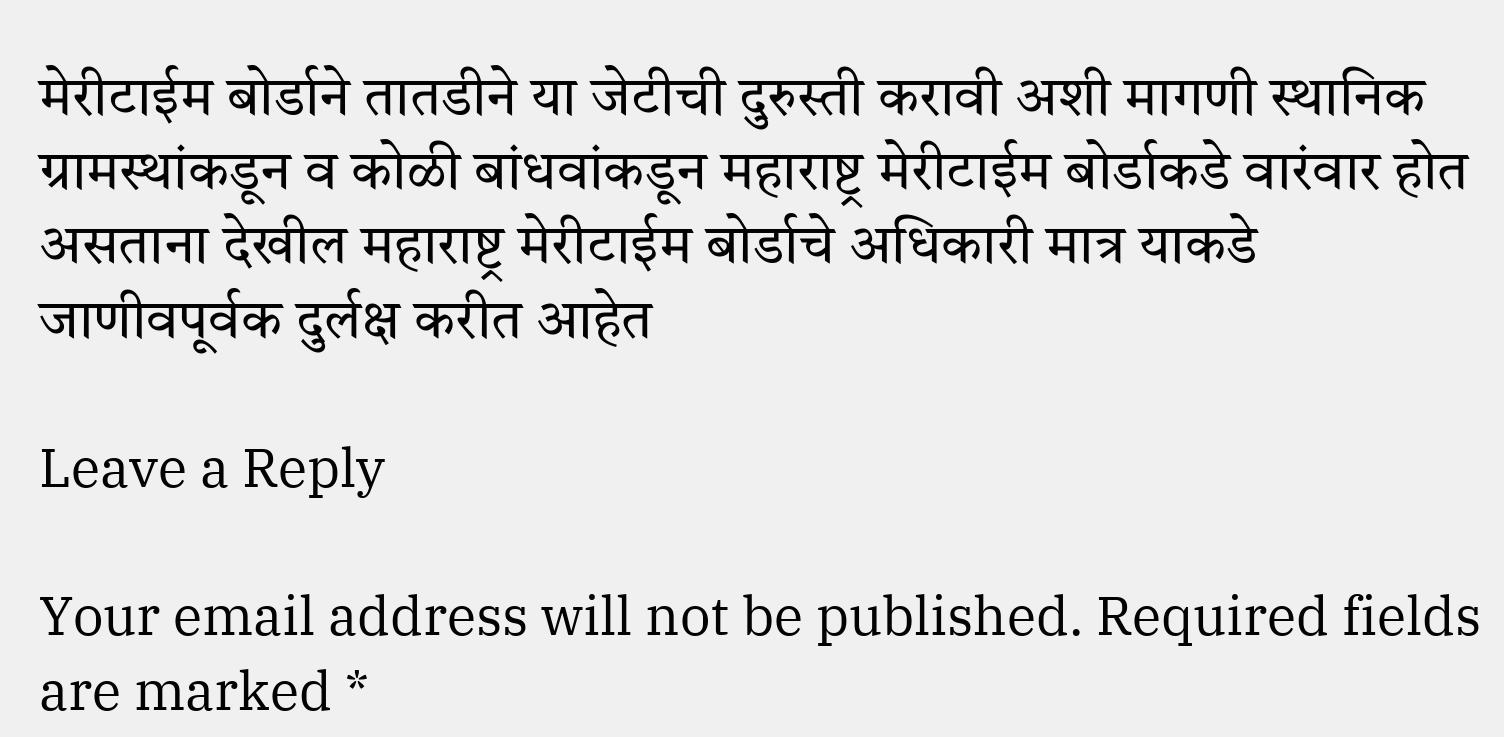मेरीटाईम बोर्डाने तातडीने या जेटीची दुरुस्ती करावी अशी मागणी स्थानिक ग्रामस्थांकडून व कोळी बांधवांकडून महाराष्ट्र मेरीटाईम बोर्डाकडे वारंवार होत असताना देखील महाराष्ट्र मेरीटाईम बोर्डाचे अधिकारी मात्र याकडे जाणीवपूर्वक दुर्लक्ष करीत आहेत

Leave a Reply

Your email address will not be published. Required fields are marked *